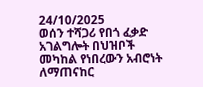24/10/2025
ወሰን ተሻጋሪ የበጎ ፈቃድ አገልግሎት በህዝቦች መካከል የነበረውን አብሮነት ለማጠናከር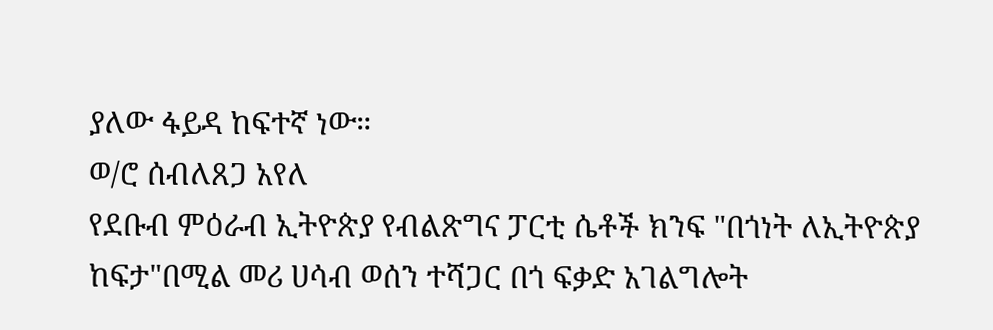ያለው ፋይዳ ከፍተኛ ነው።
ወ/ሮ ሰብለጸጋ አየለ
የደቡብ ምዕራብ ኢትዮጵያ የብልጽግና ፓርቲ ሴቶች ክንፍ "በጎነት ለኢትዮጵያ ከፍታ"በሚል መሪ ሀሳብ ወሰን ተሻጋር በጎ ፍቃድ አገልግሎት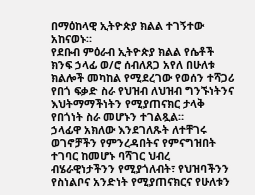በማዕከላዊ ኢትዮጵያ ክልል ተገኝተው አከናወኑ።
የደቡብ ምዕራብ ኢትዮጵያ ክልል የሴቶች ክንፍ ኃላፊ ወ/ሮ ሰብለጸጋ አየለ በሁለቱ ክልሎች መካከል የሚደረገው የወሰን ተሻጋሪ የበጎ ፍቃድ ስራ የህዝብ ለህዝብ ግንኙነትንና እህትማማችነትን የሚያጠናክር ታላቅ የበጎነት ስራ መሆኑን ተገልጿል።
ኃላፊዋ አክለው እንደገለጹት ለተቸገሩ ወገኖቻችን የምንረዳበትና የምናግዝበት ተገባር ከመሆኑ ባሻገር ህብረ ብሄራዊነታችንን የሚያጎለብት፣ የህዝባችንን የስነልቦና አንድነት የሚያጠናክርና የሁለቱን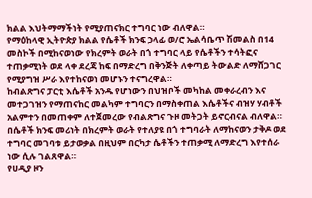ክልል እህትማማችነት የሚያጠናክር ተግባር ነው ብለዋል።
የማዕከላዊ ኢትዮጵያ ክልል የሴቶች ክንፍ ኃላፊ ወ/ሮ ኤልሳቤጥ ሽመልስ በ14 መስኮች በሚከናወነው የክረምት ወራት በጎ ተግባር ላይ የሴቶችን ተሳትፎና ተጠቃሚነት ወደ ላቀ ደረጃ ከፍ በማድረግ በቅንጅት ለቀጣይ ትውልድ ለማሸጋገር የሚያግዝ ሥራ እየተከናወነ መሆኑን ተናግረዋል።
ከብልጽግና ፓርቲ እሴቶች አንዱ የሆነውን በህዝቦች መካከል መቀራረብን እና መተጋገዝን የማጠናከር መልካም ተግባርን በማስቀጠል እሴቶችና ብዝሃ ሃብቶች አልምተን በመጠቀም ለተጀመረው የብልጽግና ጉዞ መትጋት ይኖርብናል ብለዋል።
በሴቶች ክንፍ መሪነት በክረምት ወራት የተለያዩ በጎ ተግባራት ለማከናወን ታቅዶ ወደ ተግባር መገባቱ ይታወቃል በዚህም በርካታ ሴቶችን ተጠቃሚ ለማድረግ እየተሰራ ነው ሲሉ ገልጸዋል።
የሀዲያ ዞን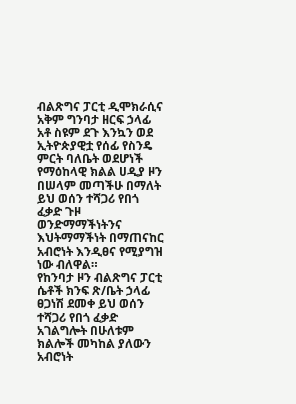ብልጽግና ፓርቲ ዲሞክራሲና አቅም ግንባታ ዘርፍ ኃላፊ አቶ ስዩም ደጉ እንኳን ወደ ኢትዮጵያዊቷ የሰፊ የስንዴ ምርት ባለቤት ወደሆነች የማዕከላዊ ክልል ሀዲያ ዞን በሠላም መጣችሁ በማለት ይህ ወሰን ተሻጋሪ የበጎ ፈቃድ ጉዞ ወንድማማችነትንና እህትማማችነት በማጠናከር አብሮነት እንዲፀና የሚያግዝ ነው ብለዋል።
የከንባታ ዞን ብልጽግና ፓርቲ ሴቶች ክንፍ ጽ/ቤት ኃላፊ ፀጋነሽ ደመቀ ይህ ወሰን ተሻጋሪ የበጎ ፈቃድ አገልግሎት በሁለቱም ክልሎች መካከል ያለውን አብሮነት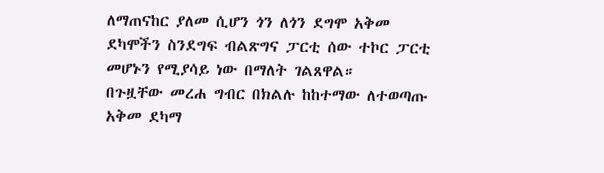ለማጠናከር ያለመ ሲሆን ጎን ለጎን ደግሞ አቅመ ደካሞችን ስንደግፍ ብልጽግና ፓርቲ ሰው ተኮር ፓርቲ መሆኑን የሚያሳይ ነው በማለት ገልጸዋል።
በጉዟቸው መረሐ ግብር በክልሉ ከከተማው ለተወጣጡ አቅመ ደካማ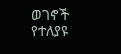ወገኖች የተለያዩ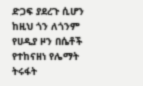ድጋፍ ያደረጉ ሲሆን ከዚህ ጎን ለጎንም የሀዲያ ዞን በሴቶች የተከናዘነ የሌማት ትሩፋት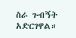ስራ ጉብኝት አድርገዋል።